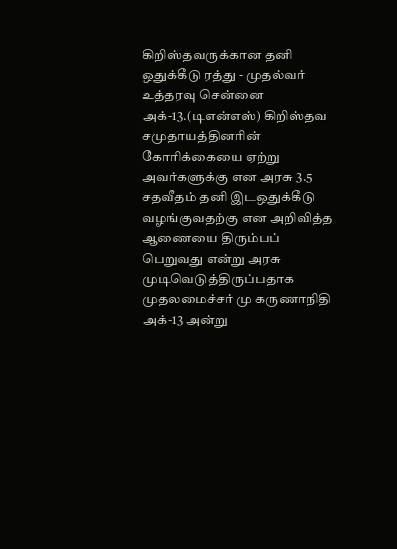கிறிஸ்தவருக்கான தனி ஒதுக்கீடு ரத்து - முதல்வர் உத்தரவு சென்னை அக்-13.(டிஎன்எஸ்) கிறிஸ்தவ சமுதாயத்தினரின் கோரிக்கையை ஏற்று அவர்களுக்கு என அரசு 3.5 சதவீதம் தனி இடஒதுக்கீடு வழங்குவதற்கு என அறிவித்த ஆணையை திரும்பப் பெறுவது என்று அரசு முடிவெடுத்திருப்பதாக முதலமைச்சர் மு கருணாநிதி அக்-13 அன்று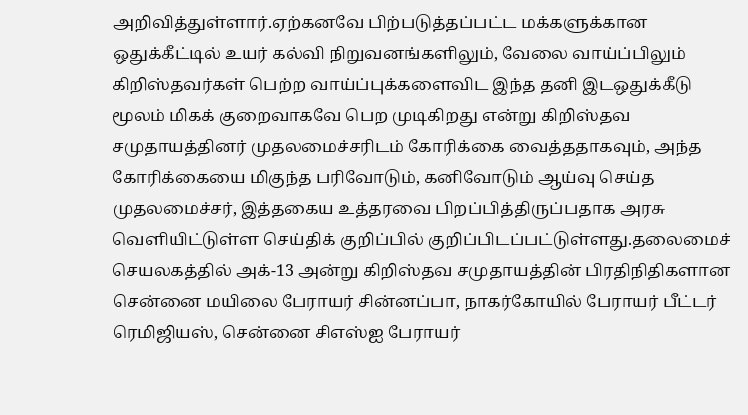அறிவித்துள்ளார்.ஏற்கனவே பிற்படுத்தப்பட்ட மக்களுக்கான ஒதுக்கீட்டில் உயர் கல்வி நிறுவனங்களிலும், வேலை வாய்ப்பிலும் கிறிஸ்தவர்கள் பெற்ற வாய்ப்புக்களைவிட இந்த தனி இடஒதுக்கீடு மூலம் மிகக் குறைவாகவே பெற முடிகிறது என்று கிறிஸ்தவ சமுதாயத்தினர் முதலமைச்சரிடம் கோரிக்கை வைத்ததாகவும், அந்த கோரிக்கையை மிகுந்த பரிவோடும், கனிவோடும் ஆய்வு செய்த முதலமைச்சர், இத்தகைய உத்தரவை பிறப்பித்திருப்பதாக அரசு வெளியிட்டுள்ள செய்திக் குறிப்பில் குறிப்பிடப்பட்டுள்ளது.தலைமைச் செயலகத்தில் அக்-13 அன்று கிறிஸ்தவ சமுதாயத்தின் பிரதிநிதிகளான சென்னை மயிலை பேராயர் சின்னப்பா, நாகர்கோயில் பேராயர் பீட்டர் ரெமிஜியஸ், சென்னை சிஎஸ்ஐ பேராயர்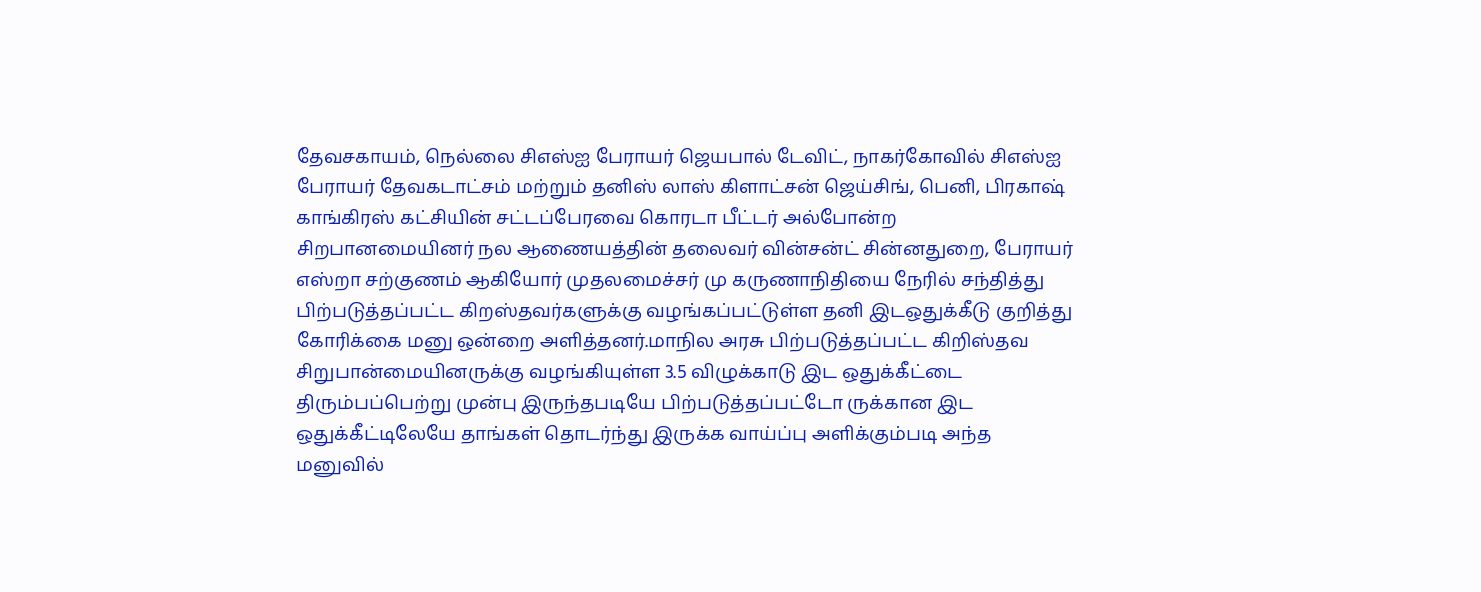தேவசகாயம், நெல்லை சிஎஸ்ஐ பேராயர் ஜெயபால் டேவிட், நாகர்கோவில் சிஎஸ்ஐ பேராயர் தேவகடாட்சம் மற்றும் தனிஸ் லாஸ் கிளாட்சன் ஜெய்சிங், பெனி, பிரகாஷ் காங்கிரஸ் கட்சியின் சட்டப்பேரவை கொரடா பீட்டர் அல்போன்ற சிறபானமையினர் நல ஆணையத்தின் தலைவர் வின்சன்ட் சின்னதுறை, பேராயர் எஸ்றா சற்குணம் ஆகியோர் முதலமைச்சர் மு கருணாநிதியை நேரில் சந்தித்து பிற்படுத்தப்பட்ட கிறஸ்தவர்களுக்கு வழங்கப்பட்டுள்ள தனி இடஒதுக்கீடு குறித்து கோரிக்கை மனு ஒன்றை அளித்தனர்.மாநில அரசு பிற்படுத்தப்பட்ட கிறிஸ்தவ சிறுபான்மையினருக்கு வழங்கியுள்ள 3.5 விழுக்காடு இட ஒதுக்கீட்டை திரும்பப்பெற்று முன்பு இருந்தபடியே பிற்படுத்தப்பட்டோ ருக்கான இட ஒதுக்கீட்டிலேயே தாங்கள் தொடர்ந்து இருக்க வாய்ப்பு அளிக்கும்படி அந்த மனுவில்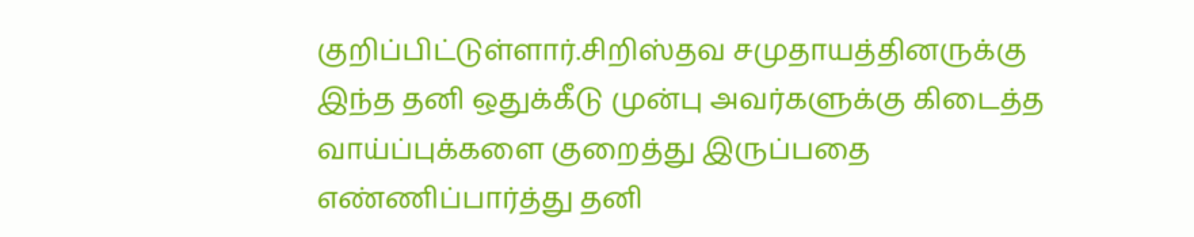குறிப்பிட்டுள்ளார்.சிறிஸ்தவ சமுதாயத்தினருக்கு இந்த தனி ஒதுக்கீடு முன்பு அவர்களுக்கு கிடைத்த வாய்ப்புக்களை குறைத்து இருப்பதை எண்ணிப்பார்த்து தனி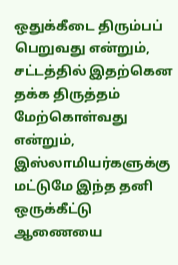ஒதுக்கீடை திரும்பப் பெறுவது என்றும், சட்டத்தில் இதற்கென தக்க திருத்தம் மேற்கொள்வது என்றும், இஸ்லாமியர்களுக்கு மட்டுமே இந்த தனி ஒருக்கீட்டு ஆணையை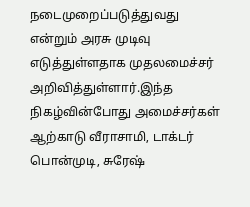நடைமுறைப்படுத்துவது என்றும் அரசு முடிவு எடுத்துள்ளதாக முதலமைச்சர் அறிவித்துள்ளார்.இந்த நிகழ்வின்போது அமைச்சர்கள் ஆற்காடு வீராசாமி, டாக்டர் பொன்முடி, சுரேஷ்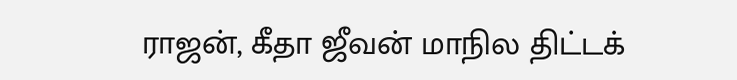ராஜன், கீதா ஜீவன் மாநில திட்டக்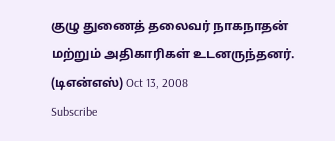குழு துணைத் தலைவர் நாகநாதன் மற்றும் அதிகாரிகள் உடனருந்தனர். (டிஎன்எஸ்) Oct 13, 2008
Subscribe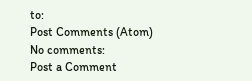to:
Post Comments (Atom)
No comments:
Post a Comment